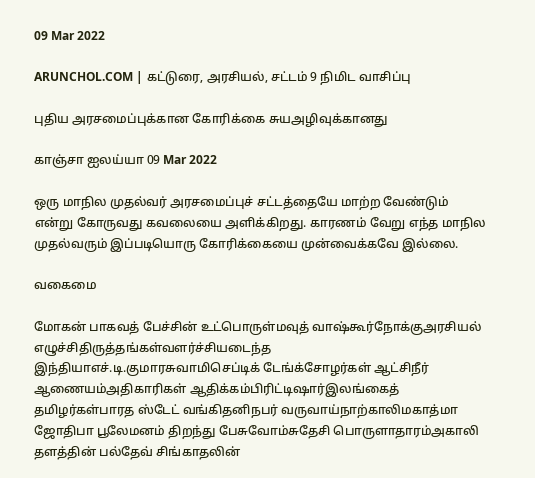09 Mar 2022

ARUNCHOL.COM | கட்டுரை, அரசியல், சட்டம் 9 நிமிட வாசிப்பு

புதிய அரசமைப்புக்கான கோரிக்கை சுயஅழிவுக்கானது

காஞ்சா ஐலய்யா 09 Mar 2022

ஒரு மாநில முதல்வர் அரசமைப்புச் சட்டத்தையே மாற்ற வேண்டும் என்று கோருவது கவலையை அளிக்கிறது. காரணம் வேறு எந்த மாநில முதல்வரும் இப்படியொரு கோரிக்கையை முன்வைக்கவே இல்லை.

வகைமை

மோகன் பாகவத் பேச்சின் உட்பொருள்மவுத் வாஷ்கூர்நோக்குஅரசியல் எழுச்சிதிருத்தங்கள்வளர்ச்சியடைந்த இந்தியாஎச்.டி.குமாரசுவாமிசெப்டிக் டேங்க்சோழர்கள் ஆட்சிநீர் ஆணையம்அதிகாரிகள் ஆதிக்கம்பிரிட்டிஷார்இலங்கைத் தமிழர்கள்பாரத ஸ்டேட் வங்கிதனிநபர் வருவாய்நாற்காலிமகாத்மா ஜோதிபா பூலேமனம் திறந்து பேசுவோம்சுதேசி பொருளாதாரம்அகாலி தளத்தின் பல்தேவ் சிங்காதலின்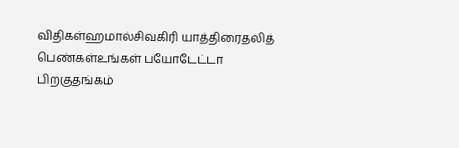விதிகள்ஹமால்சிவகிரி யாத்திரைதலித் பெண்கள்உங்கள் பயோடேட்டா பிறகுதங்கம்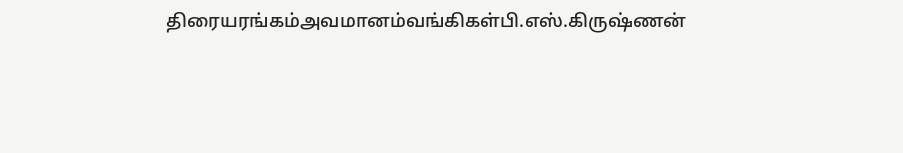திரையரங்கம்அவமானம்வங்கிகள்பி.எஸ்.கிருஷ்ணன்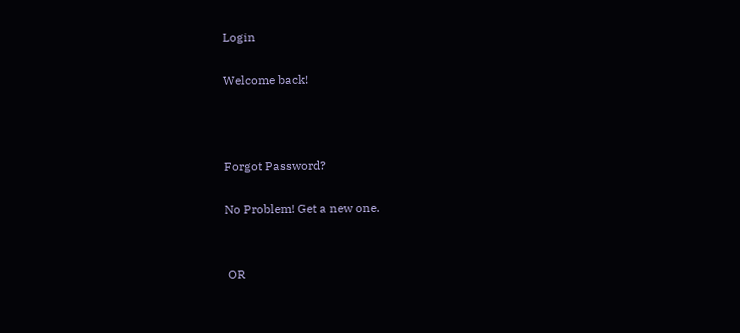Login

Welcome back!



Forgot Password?

No Problem! Get a new one.


 OR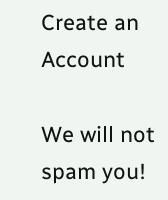Create an Account

We will not spam you!